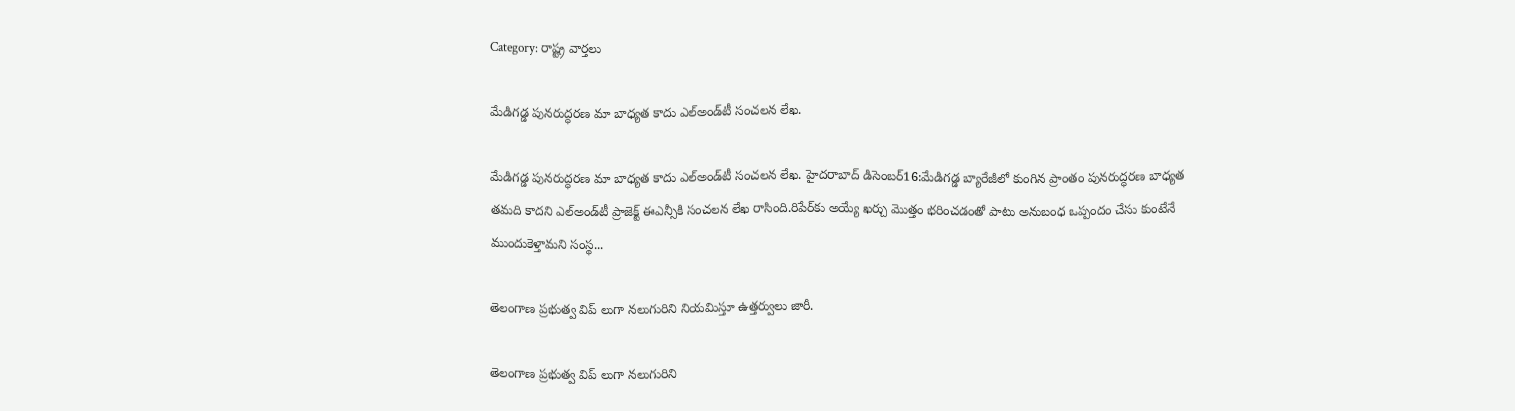Category: రాష్ట్ర వార్తలు

మేడిగడ్డ పునరుద్ధరణ మా బాధ్యత కాదు ఎల్‌అండ్‌టీ సంచలన లేఖ.

మేడిగడ్డ పునరుద్ధరణ మా బాధ్యత కాదు ఎల్‌అండ్‌టీ సంచలన లేఖ. హైదరాబాద్ డిసెంబర్16:మేడిగడ్డ బ్యారేజీలో కుంగిన ప్రాంతం పునరుద్ధరణ బాధ్యత తమది కాదని ఎల్‌అండ్‌టీ ప్రాజెక్ట్ ఈఎన్సీకి సంచలన లేఖ రాసింది.రిపేర్‌కు అయ్యే ఖర్చు మొత్తం భరించడంతో పాటు అనుబంధ ఒప్పందం చేసు కుంటేనే ముందుకెళ్తామని సంస్థ...

తెలంగాణ ప్రభుత్వ విప్ లుగా నలుగురిని నియమిస్తూ ఉత్తర్వులు జారీ.

తెలంగాణ ప్రభుత్వ విప్ లుగా నలుగురిని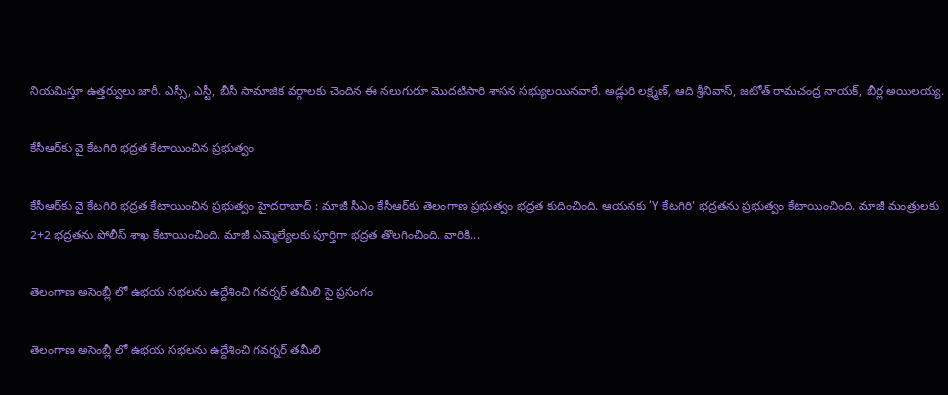నియమిస్తూ ఉత్తర్వులు జారీ. ఎస్సీ, ఎస్టీ, బీసీ సామాజిక వర్గాలకు చెందిన ఈ నలుగురూ మొదటిసారి శాసన సభ్యులయినవారే. అడ్లురి లక్ష్మణ్, ఆది శ్రీనివాస్, జటోత్ రామచంద్ర నాయక్, బీర్ల అయిలయ్య.

కేసీఆర్‌కు వై కేటగిరి భద్రత కేటాయించిన ప్రభుత్వం

కేసీఆర్‌కు వై కేటగిరి భద్రత కేటాయించిన ప్రభుత్వం హైదరాబాద్ : మాజీ సీఎం కేసీఆర్‌కు తెలంగాణ ప్రభుత్వం భద్రత కుదించింది. ఆయనకు ‘Y కేటగిరి’ భద్రతను ప్రభుత్వం కేటాయించింది. మాజీ మంత్రులకు 2+2 భద్రతను పోలీస్‌ శాఖ కేటాయించింది. మాజీ ఎమ్మెల్యేలకు పూర్తిగా భద్రత తొలగించింది. వారికి...

తెలంగాణ అసెంబ్లీ లో ఉభయ సభలను ఉద్దేశించి గవర్నర్ తమీలి సై ప్రసంగం

తెలంగాణ అసెంబ్లీ లో ఉభయ సభలను ఉద్దేశించి గవర్నర్ తమీలి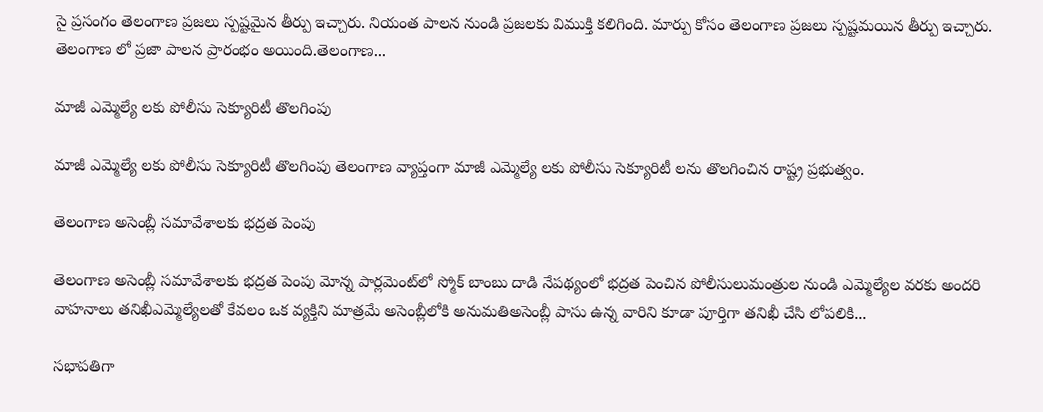సై ప్రసంగం తెలంగాణ ప్రజలు స్పష్టమైన తీర్పు ఇచ్చారు. నియంత పాలన నుండి ప్రజలకు విముక్తి కలిగింది. మార్పు కోసం తెలంగాణ ప్రజలు స్పష్టమయిన తీర్పు ఇచ్చారు. తెలంగాణ లో ప్రజా పాలన ప్రారంభం అయింది.తెలంగాణ...

మాజీ ఎమ్మెల్యే లకు పోలీసు సెక్యూరిటీ తొలగింపు

మాజీ ఎమ్మెల్యే లకు పోలీసు సెక్యూరిటీ తొలగింపు తెలంగాణ వ్యాప్తంగా మాజీ ఎమ్మెల్యే లకు పోలీసు సెక్యూరిటీ లను తొలగించిన రాష్ట్ర ప్రభుత్వం.

తెలంగాణ అసెంబ్లీ సమావేశాలకు భద్రత పెంపు

తెలంగాణ అసెంబ్లీ సమావేశాలకు భద్రత పెంపు మోన్న పార్లమెంట్‌లో స్మోక్ బాంబు దాడి నేపథ్యంలో భద్రత పెంచిన పోలీసులుమంత్రుల నుండి ఎమ్మెల్యేల వరకు అందరి వాహనాలు తనిఖీఎమ్మెల్యేలతో కేవలం ఒక వ్యక్తిని మాత్రమే అసెంబ్లీలోకి అనుమతిఅసెంబ్లీ పాసు ఉన్న వారిని కూడా పూర్తిగా తనిఖీ చేసి లోపలికి...

సభాపతిగా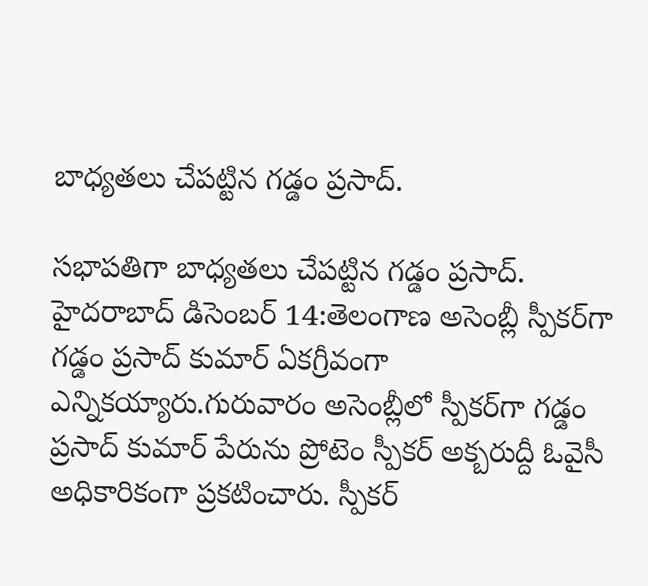బాధ్యతలు చేపట్టిన గడ్డం ప్రసాద్.

సభాపతిగా బాధ్యతలు చేపట్టిన గడ్డం ప్రసాద్. హైదరాబాద్ డిసెంబర్ 14:తెలంగాణ అసెంబ్లీ స్పీకర్‌గా గడ్డం ప్రసాద్‌ కుమార్ ఏకగ్రీవంగా ఎన్నికయ్యారు.గురువారం అసెంబ్లీలో స్పీకర్‌‌‌గా గడ్డం ప్రసాద్‌ కుమార్‌ పేరును ప్రోటెం స్పీకర్ అక్బరుద్దీ ఓవైసీ అధికారికంగా ప్రకటించారు. స్పీకర్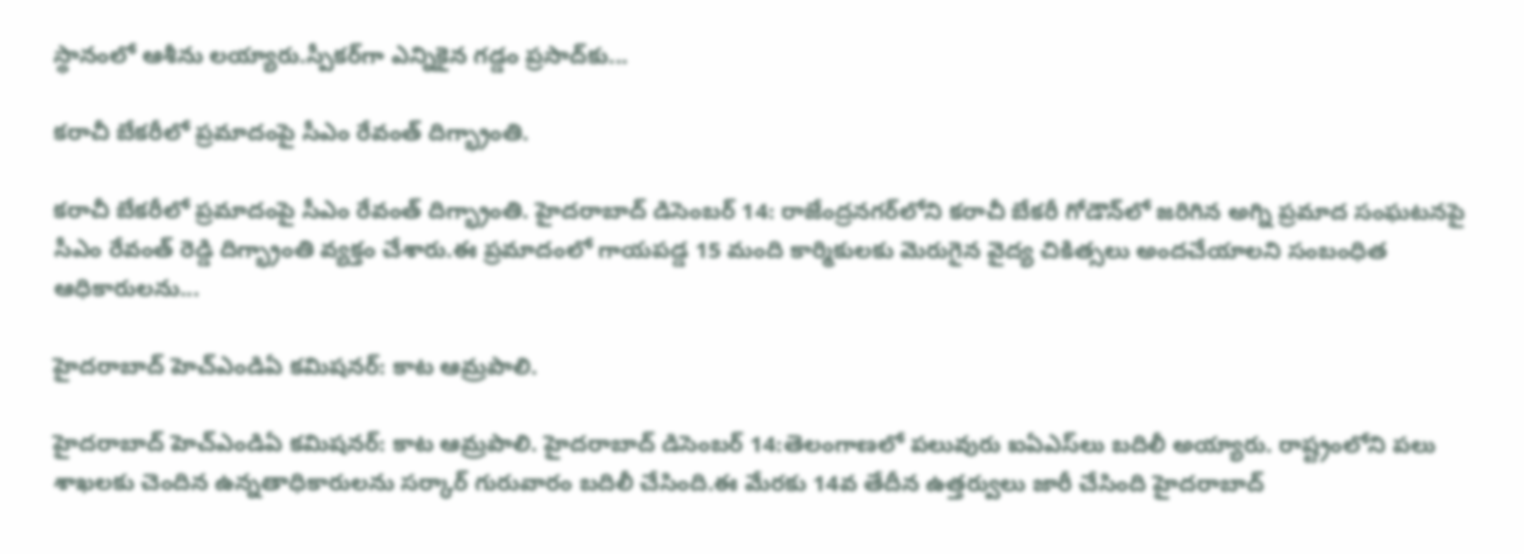స్థానంలో ఆశీను లయ్యారు.స్పీకర్‌గా ఎన్నికైన గడ్డం ప్రసాద్‌కు...

కరాచీ బేకరీలో ప్రమాదంపై సీఎం రేవంత్ దిగ్భ్రాంతి.

కరాచీ బేకరీలో ప్రమాదంపై సీఎం రేవంత్ దిగ్భ్రాంతి. హైదరాబాద్ డిసెంబర్ 14: రాజేంద్రనగర్‌లోని కరాచీ బేకరీ గోడౌన్‌లో జరిగిన అగ్ని ప్రమాద సంఘటనపై సీఎం రేవంత్ రెడ్డి దిగ్భ్రాంతి వ్యక్తం చేశారు.ఈ ప్రమాదంలో గాయపడ్డ 15 మంది కార్మికులకు మెరుగైన వైద్య చికిత్సలు అందచేయాలని సంబంధిత ఆధికారులను...

హైదరాబాద్ హెచ్ఎండిఏ కమిషనర్: కాట ఆమ్రపాలి.

హైదరాబాద్ హెచ్ఎండిఏ కమిషనర్: కాట ఆమ్రపాలి. హైదరాబాద్ డిసెంబర్ 14:తెలంగాణలో పలువురు ఐఏఎస్‌లు బదిలీ అయ్యారు. రాష్ట్రంలోని పలు శాఖలకు చెందిన ఉన్నతాధికారులను సర్కార్ గురువారం బదిలీ చేసింది.ఈ మేరకు 14వ తేదీన ఉత్తర్వులు జారీ చేసింది హైదరాబాద్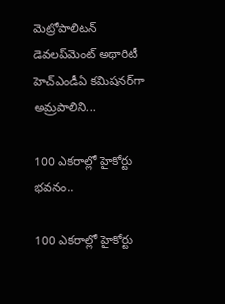మెట్రోపాలిటన్ డెవలప్‌మెంట్ అథారిటీ హెచ్ఎండీఏ కమిషనర్‌గా అమ్రపాలిని...

100 ఎకరాల్లో హైకోర్టు భవనం..

100 ఎకరాల్లో హైకోర్టు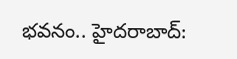భవనం.. హైదరాబాద్: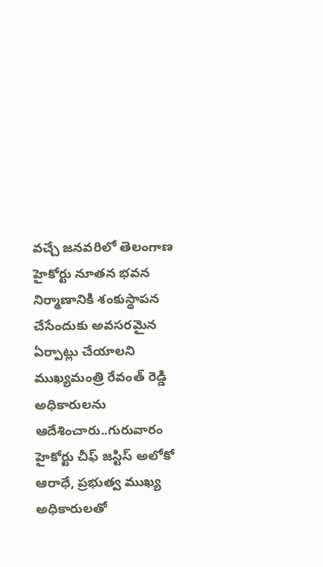వచ్చే జనవరిలో తెలంగాణ హైకోర్టు నూతన భవన నిర్మాణానికి శంకుస్థాపన చేసేందుకు అవసరమైన ఏర్పాట్లు చేయాలని ముఖ్యమంత్రి రేవంత్ రెడ్డి అధికారులను ఆదేశించారు..గురువారం హైకోర్టు చీఫ్ జస్టిస్ అలోకో ఆరాధే, ప్రభుత్వ ముఖ్య అధికారులతో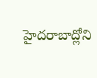హైదరాబాద్లోని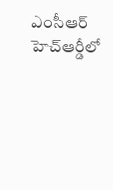ఎంసీఆర్ హెచ్ఆర్డీలో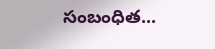సంబంధిత...